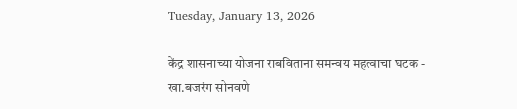Tuesday, January 13, 2026

केंद्र शासनाच्या योजना राबविताना समन्वय महत्वाचा घटक - खा.बजरंग सोनवणे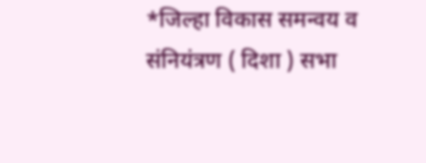*जिल्हा विकास समन्वय व संनियंत्रण ( दिशा ) सभा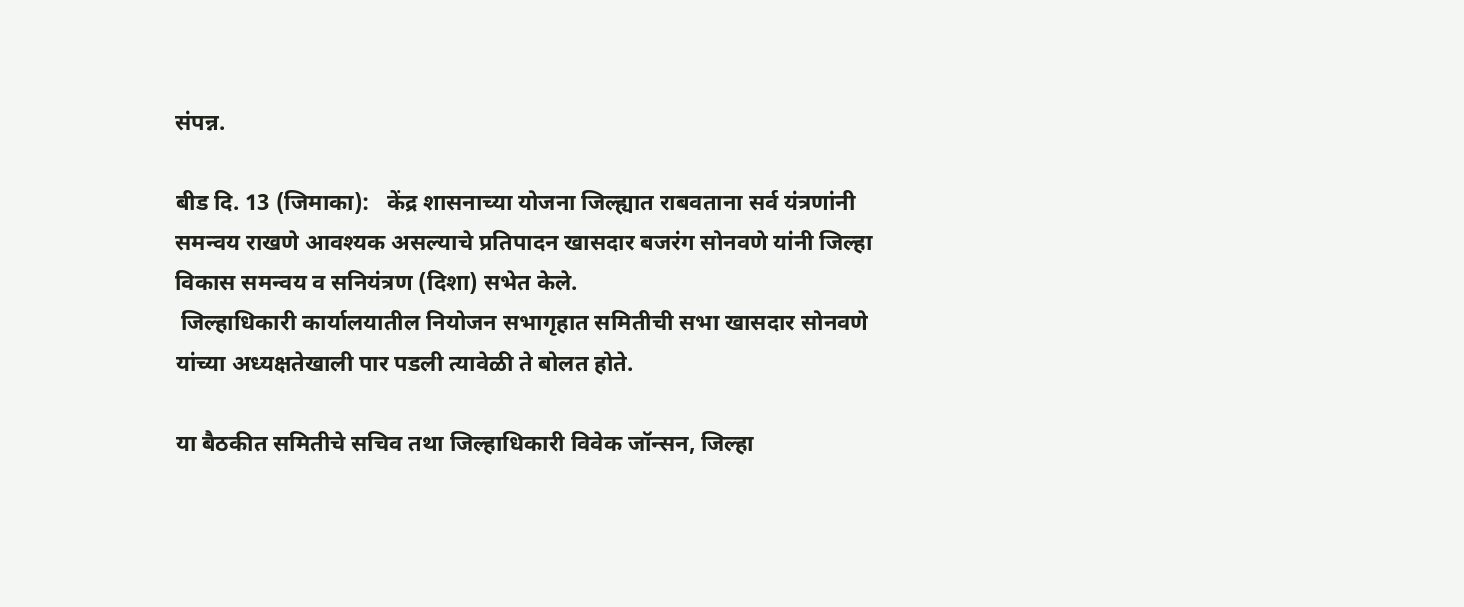संपन्न.

बीड दि. 13 (जिमाका):   केंद्र शासनाच्या योजना जिल्ह्यात राबवताना सर्व यंत्रणांनी समन्वय राखणे आवश्यक असल्याचे प्रतिपादन खासदार बजरंग सोनवणे यांनी जिल्हा विकास समन्वय व सनियंत्रण (दिशा) सभेत केले.
 जिल्हाधिकारी कार्यालयातील नियोजन सभागृहात समितीची सभा खासदार सोनवणे यांच्या अध्यक्षतेखाली पार पडली त्यावेळी ते बोलत होते.

या बैठकीत समितीचे सचिव तथा जिल्हाधिकारी विवेक जॉन्सन, जिल्हा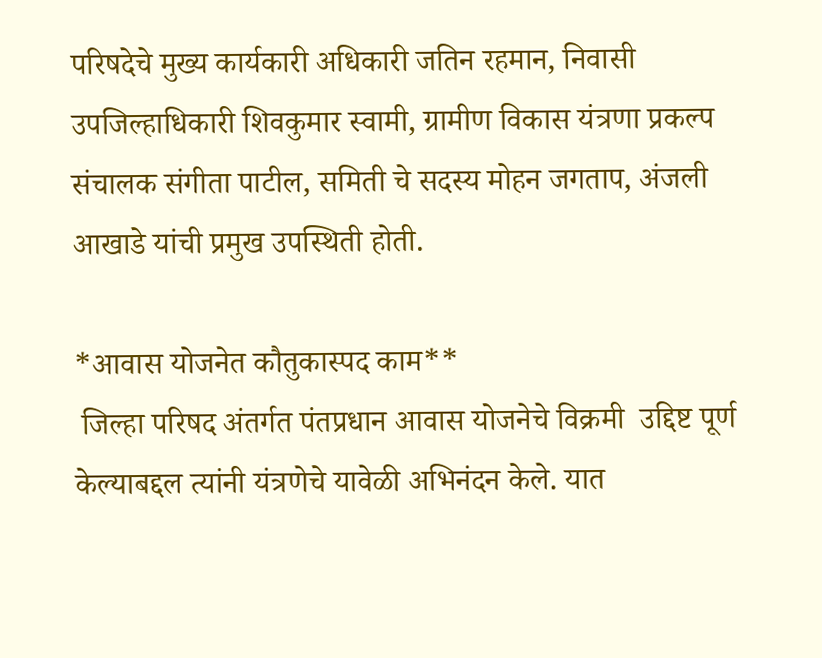परिषदेचे मुख्य कार्यकारी अधिकारी जतिन रहमान, निवासी उपजिल्हाधिकारी शिवकुमार स्वामी, ग्रामीण विकास यंत्रणा प्रकल्प संचालक संगीता पाटील, समिती चे सदस्य मोहन जगताप, अंजली आखाडे यांची प्रमुख उपस्थिती होती.

*आवास योजनेत कौतुकास्पद काम**
 जिल्हा परिषद अंतर्गत पंतप्रधान आवास योजनेचे विक्रमी  उद्दिष्ट पूर्ण केल्याबद्दल त्यांनी यंत्रणेचे यावेळी अभिनंदन केले. यात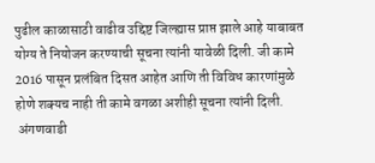पुढील काळासाठी वाढीव उद्दिष्ट जिल्ह्यास प्राप्त झाले आहे याबाबत योग्य ते नियोजन करण्याची सूचना त्यांनी यावेळी दिली. जी कामे 2016 पासून प्रलंबित दिसत आहेत आणि ती विविध कारणांमुळे होणे शक्यच नाही ती कामे वगळा अशीही सूचना त्यांनी दिली.
 अंगणवाडी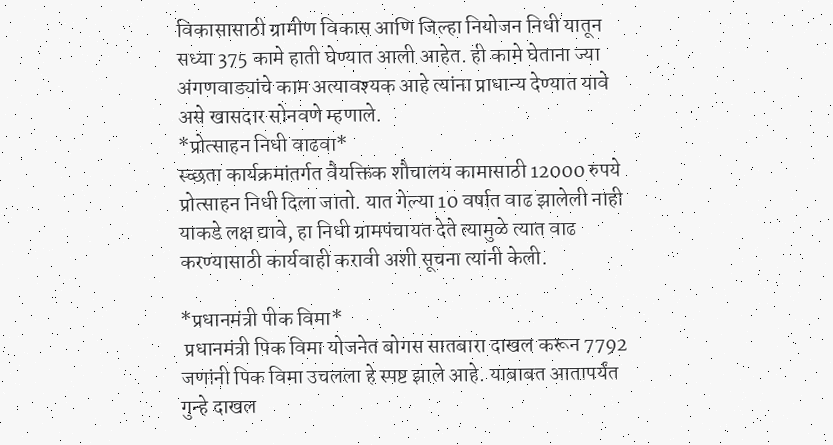विकासासाठी ग्रामीण विकास आणि जिल्हा नियोजन निधी यातून सध्या 375 कामे हाती घेण्यात आली आहेत. ही कामे घेताना ज्या अंगणवाड्यांचे काम अत्यावश्यक आहे त्यांना प्राधान्य देण्यात यावे असे खासदार सोनवणे म्हणाले.
*प्रोत्साहन निधी वाढवा*
स्च्छता कार्यक्रमांतर्गत वैयक्तिक शौचालय कामासाठी 12000 रुपये प्रोत्साहन निधी दिला जातो. यात गेल्या 10 वर्षात वाढ झालेली नाही याकडे लक्ष द्यावे, हा निधी ग्रामपंचायत देते त्यामुळे त्यात वाढ करण्यासाठी कार्यवाही करावी अशी सूचना त्यांनी केली.

*प्रधानमंत्री पीक विमा*
 प्रधानमंत्री पिक विमा योजनेत बोगस सातबारा दाखल करून 7792 जणांनी पिक विमा उचलला हे स्पष्ट झाले आहे. याबाबत आतापर्यंत गुन्हे दाखल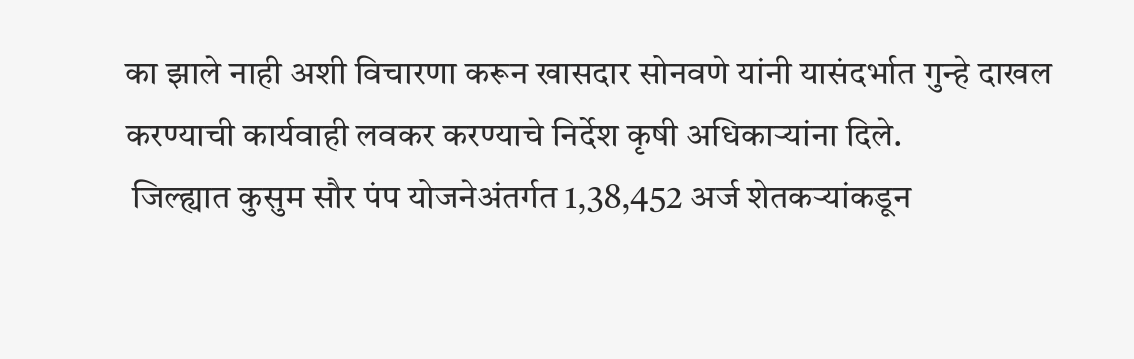का झाले नाही अशी विचारणा करून खासदार सोनवणे यांनी यासंदर्भात गुन्हे दाखल करण्याची कार्यवाही लवकर करण्याचे निर्देश कृषी अधिकाऱ्यांना दिले.
 जिल्ह्यात कुसुम सौर पंप योजनेअंतर्गत 1,38,452 अर्ज शेतकऱ्यांकडून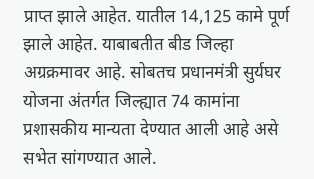प्राप्त झाले आहेत. यातील 14,125 कामे पूर्ण झाले आहेत. याबाबतीत बीड जिल्हा अग्रक्रमावर आहे. सोबतच प्रधानमंत्री सुर्यघर योजना अंतर्गत जिल्ह्यात 74 कामांना प्रशासकीय मान्यता देण्यात आली आहे असे सभेत सांगण्यात आले.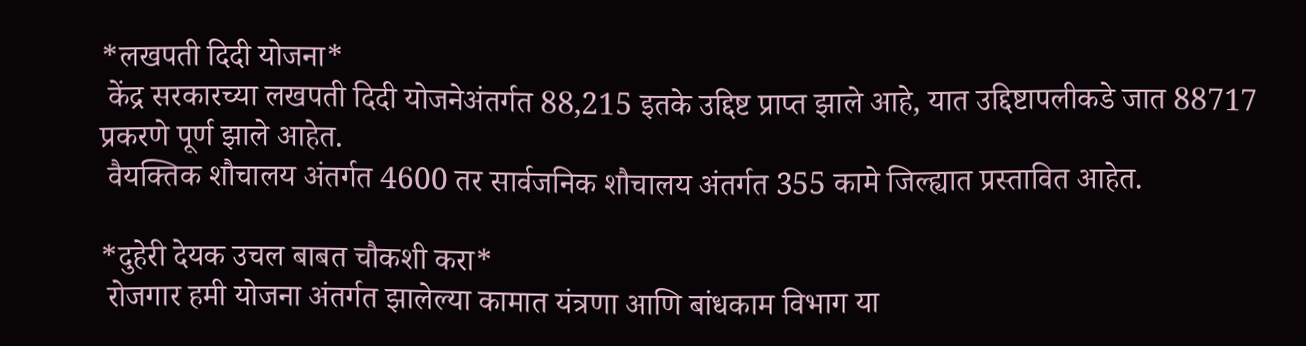*लखपती दिदी योजना*
 केंद्र सरकारच्या लखपती दिदी योजनेअंतर्गत 88,215 इतके उद्दिष्ट प्राप्त झाले आहे, यात उद्दिष्टापलीकडे जात 88717 प्रकरणे पूर्ण झाले आहेत.
 वैयक्तिक शौचालय अंतर्गत 4600 तर सार्वजनिक शौचालय अंतर्गत 355 कामे जिल्ह्यात प्रस्तावित आहेत.

*दुहेरी देयक उचल बाबत चौकशी करा*
 रोजगार हमी योजना अंतर्गत झालेल्या कामात यंत्रणा आणि बांधकाम विभाग या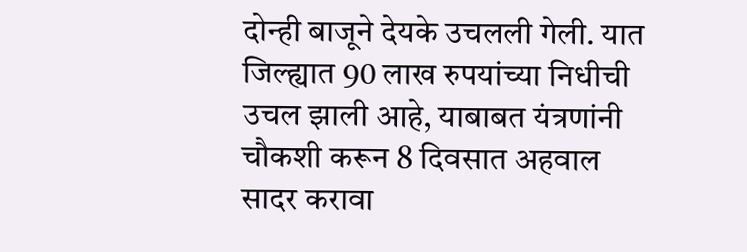दोन्ही बाजूने देयके उचलली गेली. यात जिल्ह्यात 90 लाख रुपयांच्या निधीची उचल झाली आहे, याबाबत यंत्रणांनी चौकशी करून 8 दिवसात अहवाल सादर करावा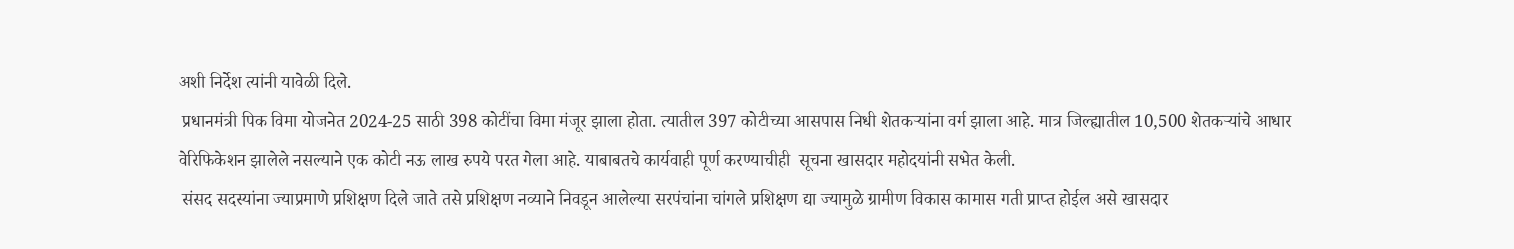अशी निर्देश त्यांनी यावेळी दिले.
 प्रधानमंत्री पिक विमा योजनेत 2024-25 साठी 398 कोटींचा विमा मंजूर झाला होता. त्यातील 397 कोटीच्या आसपास निधी शेतकऱ्यांना वर्ग झाला आहे. मात्र जिल्ह्यातील 10,500 शेतकऱ्यांचे आधार वेरिफिकेशन झालेले नसल्याने एक कोटी नऊ लाख रुपये परत गेला आहे. याबाबतचे कार्यवाही पूर्ण करण्याचीही  सूचना खासदार महोदयांनी सभेत केली.
 संसद सदस्यांना ज्याप्रमाणे प्रशिक्षण दिले जाते तसे प्रशिक्षण नव्याने निवडून आलेल्या सरपंचांना चांगले प्रशिक्षण द्या ज्यामुळे ग्रामीण विकास कामास गती प्राप्त होईल असे खासदार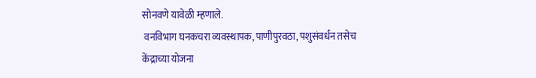सोनवणे यावेळी म्हणाले.
 वनविभाग घनकचरा व्यवस्थापक, पाणीपुरवठा, पशुसंवर्धन तसेच केंद्राच्या योजना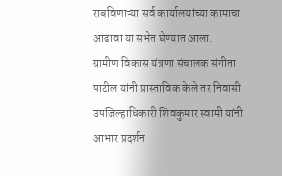राबविणाऱ्या सर्व कार्यालयांच्या कामाचा आढावा या सभेत घेण्यात आला.
ग्रामीण विकास यंत्रणा संचालक संगीता पाटील यांनी प्रास्ताविक केले तर निवासी उपजिल्हाधिकारी शिवकुमार स्वामी यांनी आभार प्रदर्शन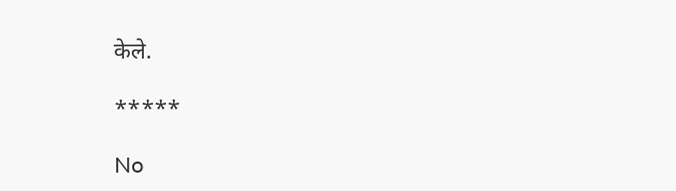केले.

*****

No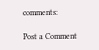comments:

Post a Comment